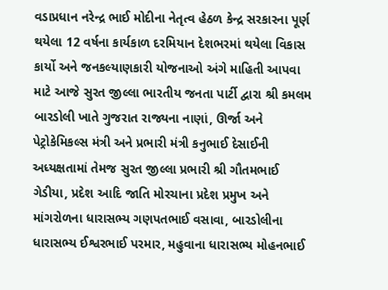વડાપ્રધાન નરેન્દ્ર ભાઈ મોદીના નેતૃત્વ હેઠળ કેન્દ્ર સરકારના પૂર્ણ થયેલા 12 વર્ષના કાર્યકાળ દરમિયાન દેશભરમાં થયેલા વિકાસ કાર્યો અને જનકલ્યાણકારી યોજનાઓ અંગે માહિતી આપવા માટે આજે સુરત જીલ્લા ભારતીય જનતા પાર્ટી દ્વારા શ્રી કમલમ બારડોલી ખાતે ગુજરાત રાજ્યના નાણાં, ઊર્જા અને પેટ્રોકેમિકલ્સ મંત્રી અને પ્રભારી મંત્રી કનુભાઈ દેસાઈની અધ્યક્ષતામાં તેમજ સુરત જીલ્લા પ્રભારી શ્રી ગૌતમભાઈ ગેડીયા, પ્રદેશ આદિ જાતિ મોરચાના પ્રદેશ પ્રમુખ અને માંગરોળના ધારાસભ્ય ગણપતભાઈ વસાવા, બારડોલીના ધારાસભ્ય ઈશ્વરભાઈ પરમાર, મહુવાના ધારાસભ્ય મોહનભાઈ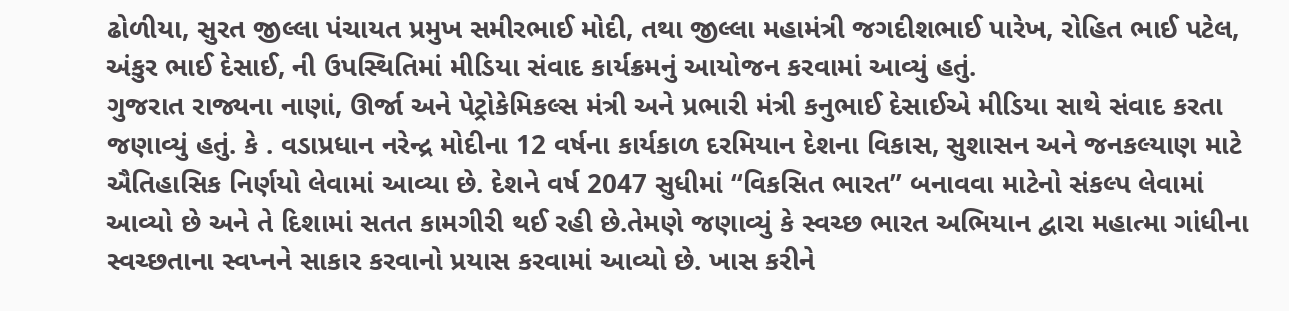ઢોળીયા, સુરત જીલ્લા પંચાયત પ્રમુખ સમીરભાઈ મોદી, તથા જીલ્લા મહામંત્રી જગદીશભાઈ પારેખ, રોહિત ભાઈ પટેલ, અંકુર ભાઈ દેસાઈ, ની ઉપસ્થિતિમાં મીડિયા સંવાદ કાર્યક્રમનું આયોજન કરવામાં આવ્યું હતું.
ગુજરાત રાજ્યના નાણાં, ઊર્જા અને પેટ્રોકેમિકલ્સ મંત્રી અને પ્રભારી મંત્રી કનુભાઈ દેસાઈએ મીડિયા સાથે સંવાદ કરતા જણાવ્યું હતું. કે . વડાપ્રધાન નરેન્દ્ર મોદીના 12 વર્ષના કાર્યકાળ દરમિયાન દેશના વિકાસ, સુશાસન અને જનકલ્યાણ માટે ઐતિહાસિક નિર્ણયો લેવામાં આવ્યા છે. દેશને વર્ષ 2047 સુધીમાં “વિકસિત ભારત” બનાવવા માટેનો સંકલ્પ લેવામાં આવ્યો છે અને તે દિશામાં સતત કામગીરી થઈ રહી છે.તેમણે જણાવ્યું કે સ્વચ્છ ભારત અભિયાન દ્વારા મહાત્મા ગાંધીના સ્વચ્છતાના સ્વપ્નને સાકાર કરવાનો પ્રયાસ કરવામાં આવ્યો છે. ખાસ કરીને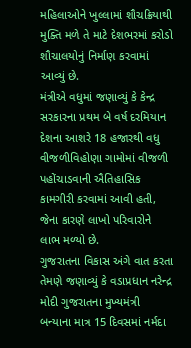મહિલાઓને ખુલ્લામાં શૌચક્રિયાથી મુક્તિ મળે તે માટે દેશભરમાં કરોડો શૌચાલયોનું નિર્માણ કરવામાં આવ્યું છે.
મંત્રીએ વધુમાં જણાવ્યું કે કેન્દ્ર સરકારના પ્રથમ બે વર્ષ દરમિયાન દેશના આશરે 18 હજારથી વધુ વીજળીવિહોણા ગામોમાં વીજળી પહોંચાડવાની ઐતિહાસિક કામગીરી કરવામાં આવી હતી, જેના કારણે લાખો પરિવારોને લાભ મળ્યો છે.
ગુજરાતના વિકાસ અંગે વાત કરતા તેમણે જણાવ્યું કે વડાપ્રધાન નરેન્દ્ર મોદી ગુજરાતના મુખ્યમંત્રી બન્યાના માત્ર 15 દિવસમાં નર્મદા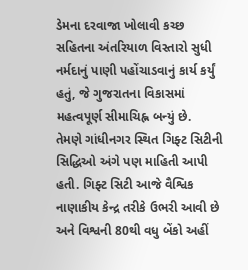ડેમના દરવાજા ખોલાવી કચ્છ સહિતના અંતરિયાળ વિસ્તારો સુધી નર્મદાનું પાણી પહોંચાડવાનું કાર્ય કર્યું હતું, જે ગુજરાતના વિકાસમાં મહત્વપૂર્ણ સીમાચિહ્ન બન્યું છે.
તેમણે ગાંધીનગર સ્થિત ગિફ્ટ સિટીની સિદ્ધિઓ અંગે પણ માહિતી આપી હતી. ગિફ્ટ સિટી આજે વૈશ્વિક નાણાકીય કેન્દ્ર તરીકે ઉભરી આવી છે અને વિશ્વની 80થી વધુ બેંકો અહીં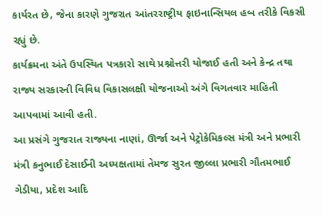કાર્યરત છે, જેના કારણે ગુજરાત આંતરરાષ્ટ્રીય ફાઇનાન્સિયલ હબ તરીકે વિકસી રહ્યું છે.
કાર્યક્રમના અંતે ઉપસ્થિત પત્રકારો સાથે પ્રશ્નોત્તરી યોજાઈ હતી અને કેન્દ્ર તથા રાજ્ય સરકારની વિવિધ વિકાસલક્ષી યોજનાઓ અંગે વિગતવાર માહિતી આપવામાં આવી હતી.
આ પ્રસંગે ગુજરાત રાજ્યના નાણાં, ઊર્જા અને પેટ્રોકેમિકલ્સ મંત્રી અને પ્રભારી મંત્રી કનુભાઈ દેસાઈની અધ્યક્ષતામાં તેમજ સુરત જીલ્લા પ્રભારી ગૌતમભાઈ ગેડીયા, પ્રદેશ આદિ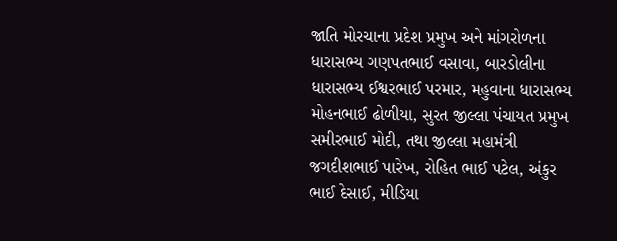જાતિ મોરચાના પ્રદેશ પ્રમુખ અને માંગરોળના ધારાસભ્ય ગણપતભાઈ વસાવા, બારડોલીના ધારાસભ્ય ઈશ્વરભાઈ પરમાર, મહુવાના ધારાસભ્ય મોહનભાઈ ઢોળીયા, સુરત જીલ્લા પંચાયત પ્રમુખ સમીરભાઈ મોદી, તથા જીલ્લા મહામંત્રી જગદીશભાઈ પારેખ, રોહિત ભાઈ પટેલ, અંકુર ભાઈ દેસાઈ, મીડિયા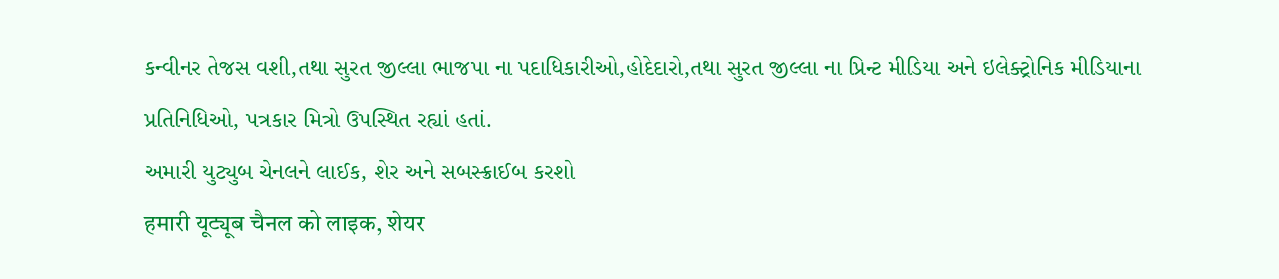કન્વીનર તેજસ વશી,તથા સુરત જીલ્લા ભાજપા ના પદાધિકારીઓ,હોદેદારો,તથા સુરત જીલ્લા ના પ્રિન્ટ મીડિયા અને ઇલેક્ટ્રોનિક મીડિયાના પ્રતિનિધિઓ, પત્રકાર મિત્રો ઉપસ્થિત રહ્યાં હતાં.
અમારી યુટ્યુબ ચેનલને લાઈક, શેર અને સબસ્ક્રાઈબ કરશો
हमारी यूट्यूब चैनल को लाइक, शेयर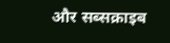और सब्सक्राइब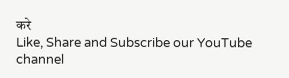करे
Like, Share and Subscribe our YouTube channel